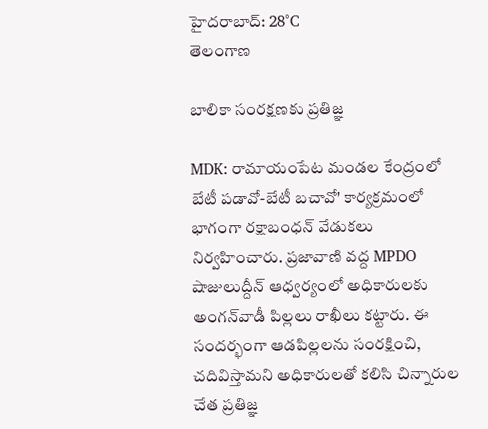హైదరాబాద్: 28°C
తెలంగాణ

బాలికా సంరక్షణకు ప్రతిజ్ఞ

MDK: రామాయంపేట మండల కేంద్రంలో బేటీ పడావో-బేటీ బచావో' కార్యక్రమంలో భాగంగా రక్షాబంధన్ వేడుకలు నిర్వహించారు. ప్రజావాణి వద్ద MPDO షాజులుద్దీన్ ఆధ్వర్యంలో అధికారులకు అంగన్‌వాడీ పిల్లలు రాఖీలు కట్టారు. ఈ సందర్భంగా ఆడపిల్లలను సంరక్షించి, చదివిస్తామని అధికారులతో కలిసి చిన్నారుల చేత ప్రతిజ్ఞ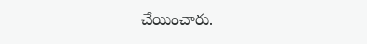చేయించారు.